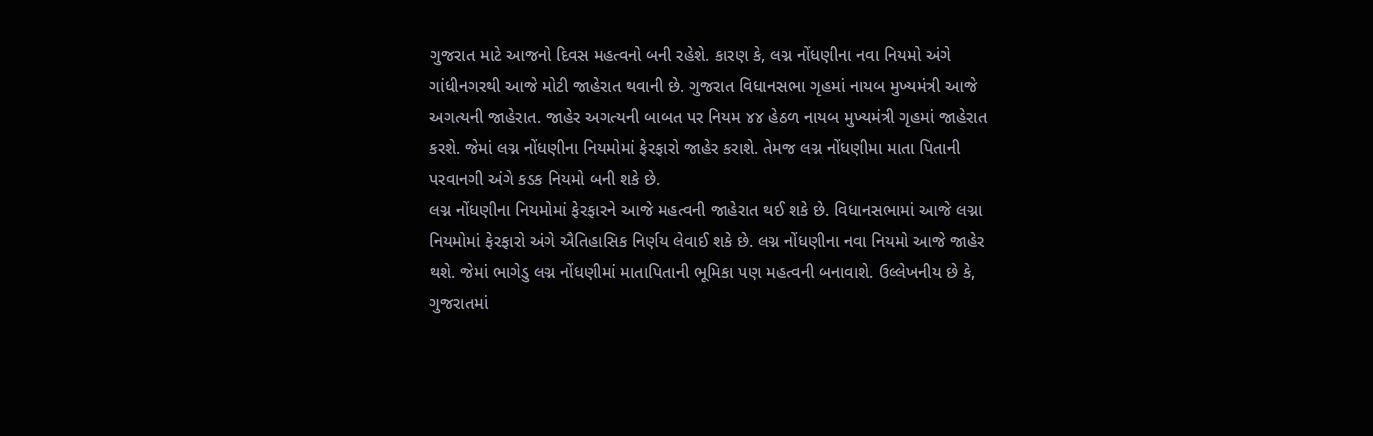ગુજરાત માટે આજનો દિવસ મહત્વનો બની રહેશે. કારણ કે, લગ્ન નોંધણીના નવા નિયમો અંગે ગાંધીનગરથી આજે મોટી જાહેરાત થવાની છે. ગુજરાત વિધાનસભા ગૃહમાં નાયબ મુખ્યમંત્રી આજે અગત્યની જાહેરાત. જાહેર અગત્યની બાબત પર નિયમ ૪૪ હેઠળ નાયબ મુખ્યમંત્રી ગૃહમાં જાહેરાત કરશે. જેમાં લગ્ન નોંધણીના નિયમોમાં ફેરફારો જાહેર કરાશે. તેમજ લગ્ન નોંધણીમા માતા પિતાની પરવાનગી અંગે કડક નિયમો બની શકે છે.
લગ્ન નોંધણીના નિયમોમાં ફેરફારને આજે મહત્વની જાહેરાત થઈ શકે છે. વિધાનસભામાં આજે લગ્ના નિયમોમાં ફેરફારો અંગે ઐતિહાસિક નિર્ણય લેવાઈ શકે છે. લગ્ન નોંધણીના નવા નિયમો આજે જાહેર થશે. જેમાં ભાગેડુ લગ્ન નોંધણીમાં માતાપિતાની ભૂમિકા પણ મહત્વની બનાવાશે. ઉલ્લેખનીય છે કે, ગુજરાતમાં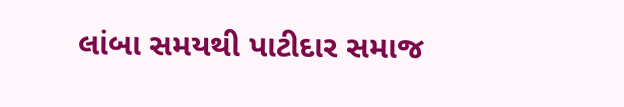લાંબા સમયથી પાટીદાર સમાજ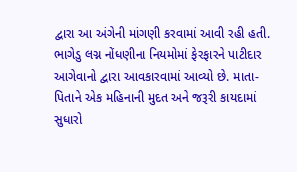દ્વારા આ અંગેની માંગણી કરવામાં આવી રહી હતી.
ભાગેડુ લગ્ન નોંધણીના નિયમોમાં ફેરફારને પાટીદાર આગેવાનો દ્વારા આવકારવામાં આવ્યો છે. માતા-પિતાને એક મહિનાની મુદત અને જરૂરી કાયદામાં સુધારો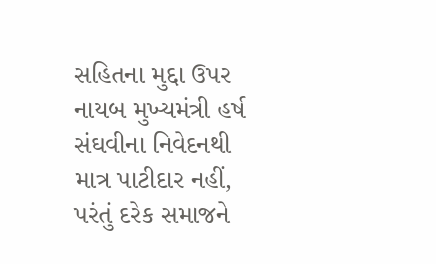સહિતના મુદ્દા ઉપર નાયબ મુખ્યમંત્રી હર્ષ સંઘવીના નિવેદનથી માત્ર પાટીદાર નહીં, પરંતું દરેક સમાજને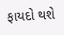ફાયદો થશે